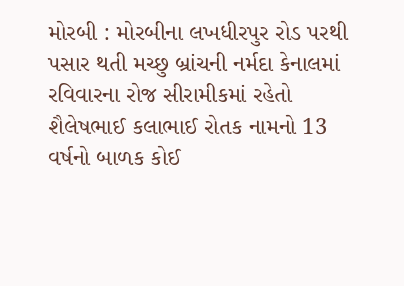મોરબી : મોરબીના લખધીરપુર રોડ પરથી પસાર થતી મચ્છુ બ્રાંચની નર્મદા કેનાલમાં રવિવારના રોજ સીરામીકમાં રહેતો શૈલેષભાઈ કલાભાઈ રોતક નામનો 13 વર્ષનો બાળક કોઈ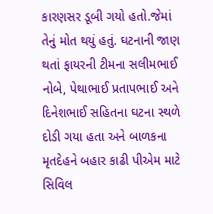કારણસર ડૂબી ગયો હતો.જેમાં તેનું મોત થયું હતું. ઘટનાની જાણ થતાં ફાયરની ટીમના સલીમભાઈ નોબે, પેથાભાઈ પ્રતાપભાઈ અને દિનેશભાઈ સહિતના ઘટના સ્થળે દોડી ગયા હતા અને બાળકના મૃતદેહને બહાર કાઢી પીએમ માટે સિવિલ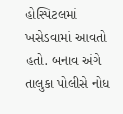હોસ્પિટલમાં ખસેડવામાં આવતો હતો. બનાવ અંગે તાલુકા પોલીસે નોધ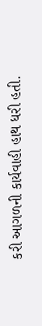કરી આગળની કાર્યવાહી હાથ ધરી હતી.